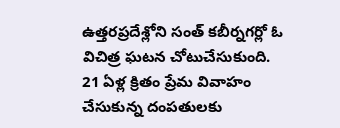ఉత్తరప్రదేశ్లోని సంత్ కబీర్నగర్లో ఓ విచిత్ర ఘటన చోటుచేసుకుంది. 21 ఏళ్ల క్రితం ప్రేమ వివాహం చేసుకున్న దంపతులకు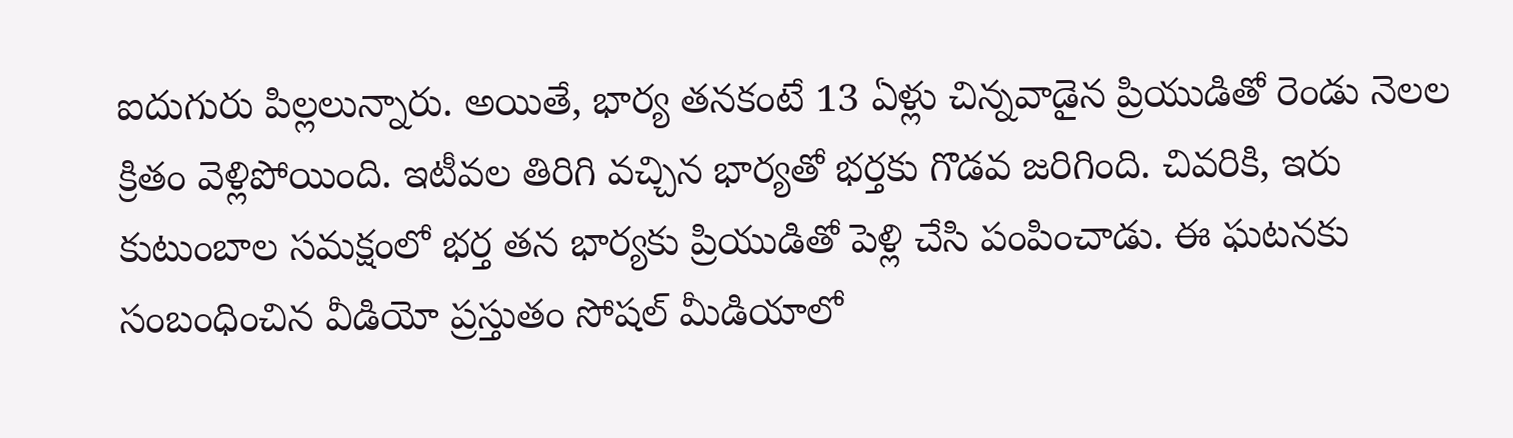ఐదుగురు పిల్లలున్నారు. అయితే, భార్య తనకంటే 13 ఏళ్లు చిన్నవాడైన ప్రియుడితో రెండు నెలల క్రితం వెళ్లిపోయింది. ఇటీవల తిరిగి వచ్చిన భార్యతో భర్తకు గొడవ జరిగింది. చివరికి, ఇరు కుటుంబాల సమక్షంలో భర్త తన భార్యకు ప్రియుడితో పెళ్లి చేసి పంపించాడు. ఈ ఘటనకు సంబంధించిన వీడియో ప్రస్తుతం సోషల్ మీడియాలో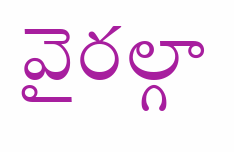వైరల్గా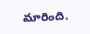మారింది.